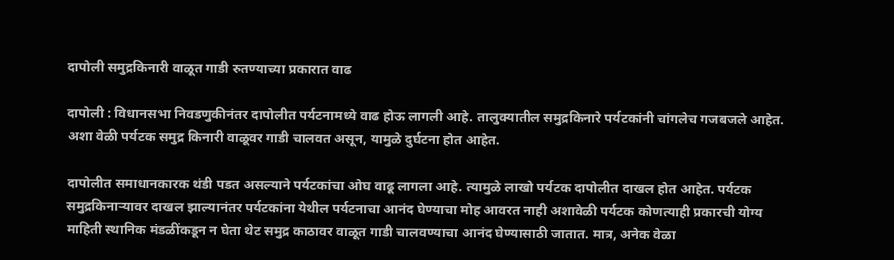दापोली समुद्रकिनारी वाळूत गाडी रुतण्याच्या प्रकारात वाढ

दापोली : विधानसभा निवडणुकीनंतर दापोलीत पर्यटनामध्ये वाढ होऊ लागली आहे. तालुक्यातील समुद्रकिनारे पर्यटकांनी चांगलेच गजबजले आहेत. अशा वेळी पर्यटक समुद्र किनारी वाळूवर गाडी चालवत असून, यामुळे दुर्घटना होत आहेत.

दापोलीत समाधानकारक थंडी पडत असल्याने पर्यटकांचा ओघ वाढू लागला आहे. त्यामुळे लाखो पर्यटक दापोलीत दाखल होत आहेत. पर्यटक समुद्रकिनाऱ्यावर दाखल झाल्यानंतर पर्यटकांना येथील पर्यटनाचा आनंद घेण्याचा मोह आवरत नाही अशावेळी पर्यटक कोणत्याही प्रकारची योग्य माहिती स्थानिक मंडळींकडून न घेता थेट समुद्र काठावर वाळूत गाडी चालवण्याचा आनंद घेण्यासाठी जातात. मात्र, अनेक वेळा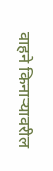वाहने किनाऱ्यावरील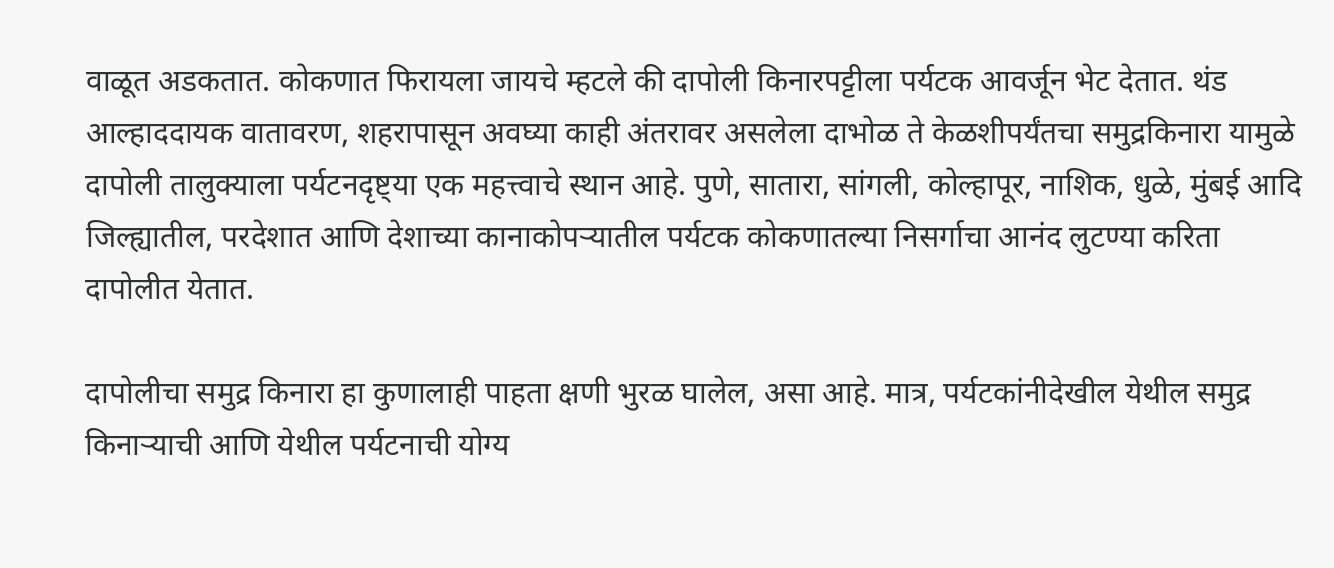वाळूत अडकतात. कोकणात फिरायला जायचे म्हटले की दापोली किनारपट्टीला पर्यटक आवर्जून भेट देतात. थंड आल्हाददायक वातावरण, शहरापासून अवघ्या काही अंतरावर असलेला दाभोळ ते केळशीपर्यंतचा समुद्रकिनारा यामुळे दापोली तालुक्याला पर्यटनदृष्ट्या एक महत्त्वाचे स्थान आहे. पुणे, सातारा, सांगली, कोल्हापूर, नाशिक, धुळे, मुंबई आदि जिल्ह्यातील, परदेशात आणि देशाच्या कानाकोपऱ्यातील पर्यटक कोकणातल्या निसर्गाचा आनंद लुटण्या करिता दापोलीत येतात.

दापोलीचा समुद्र किनारा हा कुणालाही पाहता क्षणी भुरळ घालेल, असा आहे. मात्र, पर्यटकांनीदेखील येथील समुद्र किनाऱ्याची आणि येथील पर्यटनाची योग्य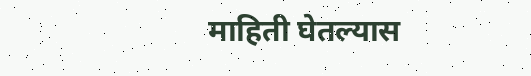माहिती घेतल्यास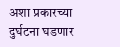अशा प्रकारच्या दुर्घटना घडणार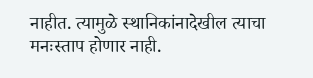नाहीत. त्यामुळे स्थानिकांनादेखील त्याचा मनःस्ताप होणार नाही.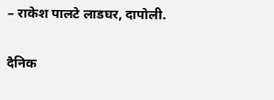– राकेश पालटे लाडघर, दापोली.

दैनिक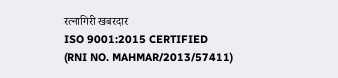रत्नागिरी खबरदार
ISO 9001:2015 CERTIFIED
(RNI NO. MAHMAR/2013/57411)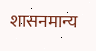शासनमान्य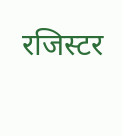रजिस्टर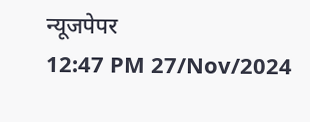न्यूजपेपर
12:47 PM 27/Nov/2024